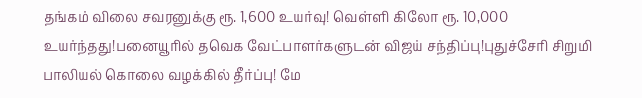தங்கம் விலை சவரனுக்கு ரூ. 1,600 உயர்வு! வெள்ளி கிலோ ரூ. 10,000 உயர்ந்தது!பனையூரில் தவெக வேட்பாளர்களுடன் விஜய் சந்திப்பு!புதுச்சேரி சிறுமி பாலியல் கொலை வழக்கில் தீர்ப்பு! மே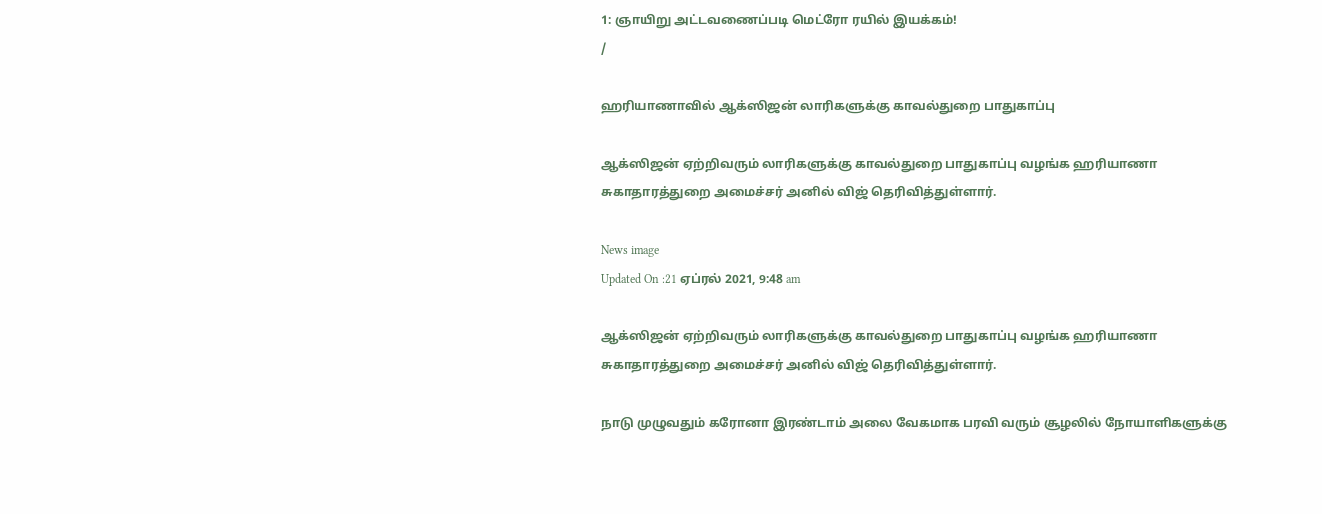1: ஞாயிறு அட்டவணைப்படி மெட்ரோ ரயில் இயக்கம்!
/

ஹரியாணாவில் ஆக்ஸிஜன் லாரிகளுக்கு காவல்துறை பாதுகாப்பு

ஆக்ஸிஜன் ஏற்றிவரும் லாரிகளுக்கு காவல்துறை பாதுகாப்பு வழங்க ஹரியாணா சுகாதாரத்துறை அமைச்சர் அனில் விஜ் தெரிவித்துள்ளார்.

News image
Updated On :21 ஏப்ரல் 2021, 9:48 am

ஆக்ஸிஜன் ஏற்றிவரும் லாரிகளுக்கு காவல்துறை பாதுகாப்பு வழங்க ஹரியாணா சுகாதாரத்துறை அமைச்சர் அனில் விஜ் தெரிவித்துள்ளார்.

நாடு முழுவதும் கரோனா இரண்டாம் அலை வேகமாக பரவி வரும் சூழலில் நோயாளிகளுக்கு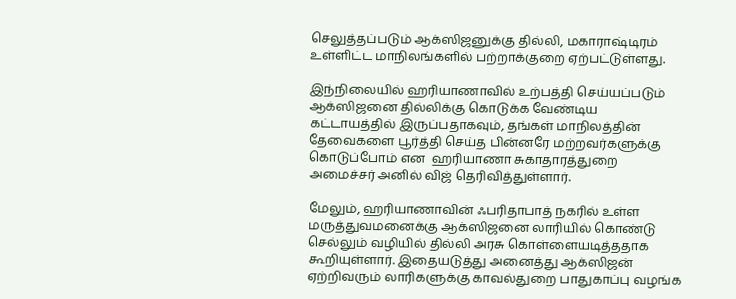செலுத்தப்படும் ஆக்ஸிஜனுக்கு தில்லி, மகாராஷ்டிரம் உள்ளிட்ட மாநிலங்களில் பற்றாக்குறை ஏற்பட்டுள்ளது.

இந்நிலையில் ஹரியாணாவில் உற்பத்தி செய்யப்படும் ஆக்ஸிஜனை தில்லிக்கு கொடுக்க வேண்டிய கட்டாயத்தில் இருப்பதாகவும், தங்கள் மாநிலத்தின் தேவைகளை பூர்த்தி செய்த பின்னரே மற்றவர்களுக்கு கொடுப்போம் என  ஹரியாணா சுகாதாரத்துறை அமைச்சர் அனில் விஜ் தெரிவித்துள்ளார்.

மேலும், ஹரியாணாவின் ஃபரிதாபாத் நகரில் உள்ள மருத்துவமனைக்கு ஆக்ஸிஜனை லாரியில் கொண்டு செல்லும் வழியில் தில்லி அரசு கொள்ளையடித்ததாக கூறியுள்ளார். இதையடுத்து அனைத்து ஆக்ஸிஜன் ஏற்றிவரும் லாரிகளுக்கு காவல்துறை பாதுகாப்பு வழங்க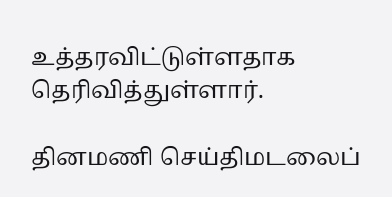உத்தரவிட்டுள்ளதாக தெரிவித்துள்ளார்.

தினமணி செய்திமடலைப்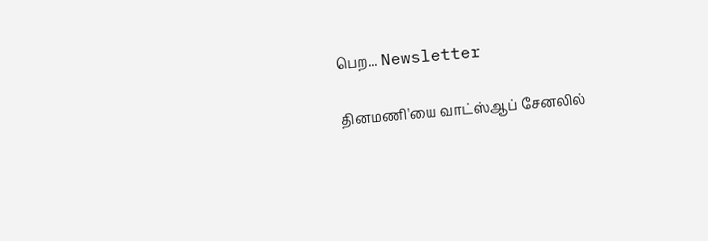பெற... Newsletter

தினமணி'யை வாட்ஸ்ஆப் சேனலில்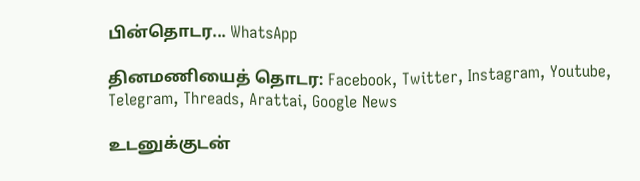பின்தொடர... WhatsApp

தினமணியைத் தொடர: Facebook, Twitter, Instagram, Youtube, Telegram, Threads, Arattai, Google News

உடனுக்குடன்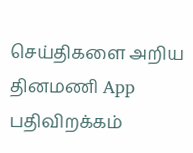செய்திகளை அறிய தினமணி App பதிவிறக்கம்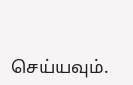செய்யவும்.